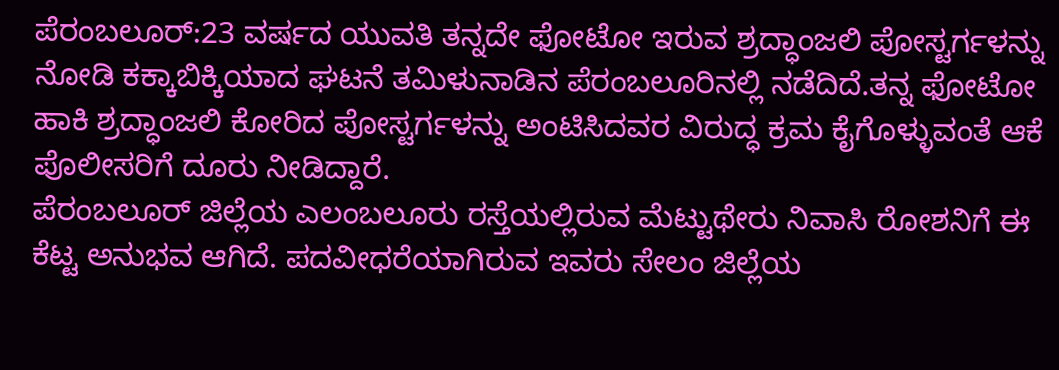ಪೆರಂಬಲೂರ್:23 ವರ್ಷದ ಯುವತಿ ತನ್ನದೇ ಫೋಟೋ ಇರುವ ಶ್ರದ್ಧಾಂಜಲಿ ಪೋಸ್ಟರ್ಗಳನ್ನು ನೋಡಿ ಕಕ್ಕಾಬಿಕ್ಕಿಯಾದ ಘಟನೆ ತಮಿಳುನಾಡಿನ ಪೆರಂಬಲೂರಿನಲ್ಲಿ ನಡೆದಿದೆ.ತನ್ನ ಫೋಟೋ ಹಾಕಿ ಶ್ರದ್ಧಾಂಜಲಿ ಕೋರಿದ ಪೋಸ್ಟರ್ಗಳನ್ನು ಅಂಟಿಸಿದವರ ವಿರುದ್ಧ ಕ್ರಮ ಕೈಗೊಳ್ಳುವಂತೆ ಆಕೆ ಪೊಲೀಸರಿಗೆ ದೂರು ನೀಡಿದ್ದಾರೆ.
ಪೆರಂಬಲೂರ್ ಜಿಲ್ಲೆಯ ಎಲಂಬಲೂರು ರಸ್ತೆಯಲ್ಲಿರುವ ಮೆಟ್ಟುಥೇರು ನಿವಾಸಿ ರೋಶನಿಗೆ ಈ ಕೆಟ್ಟ ಅನುಭವ ಆಗಿದೆ. ಪದವೀಧರೆಯಾಗಿರುವ ಇವರು ಸೇಲಂ ಜಿಲ್ಲೆಯ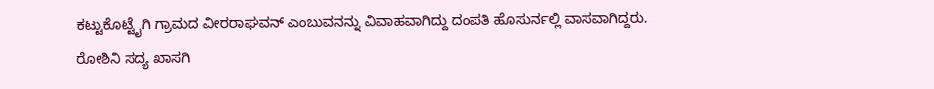ಕಟ್ಟುಕೊಟ್ಟೈಗಿ ಗ್ರಾಮದ ವೀರರಾಘವನ್ ಎಂಬುವನನ್ನು ವಿವಾಹವಾಗಿದ್ದು ದಂಪತಿ ಹೊಸುರ್ನಲ್ಲಿ ವಾಸವಾಗಿದ್ದರು. ರೋಶಿನಿ ಸದ್ಯ ಖಾಸಗಿ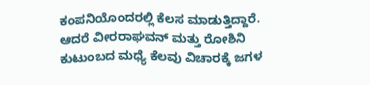ಕಂಪನಿಯೊಂದರಲ್ಲಿ ಕೆಲಸ ಮಾಡುತ್ತಿದ್ದಾರೆ.
ಆದರೆ ವೀರರಾಘವನ್ ಮತ್ತು ರೋಶಿನಿ ಕುಟುಂಬದ ಮಧ್ಯೆ ಕೆಲವು ವಿಚಾರಕ್ಕೆ ಜಗಳ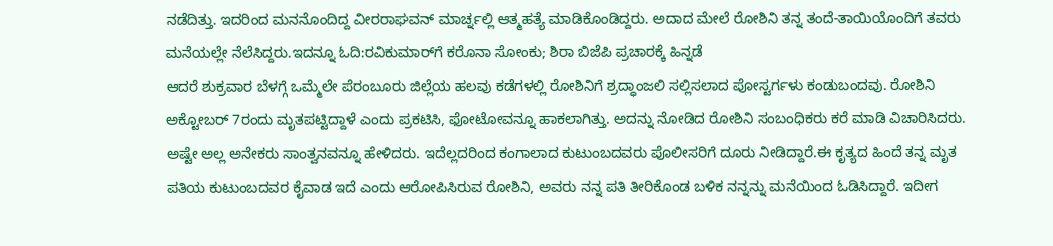ನಡೆದಿತ್ತು. ಇದರಿಂದ ಮನನೊಂದಿದ್ದ ವೀರರಾಘವನ್ ಮಾರ್ಚ್ನಲ್ಲಿ ಆತ್ಮಹತ್ಯೆ ಮಾಡಿಕೊಂಡಿದ್ದರು. ಅದಾದ ಮೇಲೆ ರೋಶಿನಿ ತನ್ನ ತಂದೆ-ತಾಯಿಯೊಂದಿಗೆ ತವರು ಮನೆಯಲ್ಲೇ ನೆಲೆಸಿದ್ದರು.ಇದನ್ನೂ ಓದಿ:ರವಿಕುಮಾರ್‌ಗೆ ಕರೊನಾ ಸೋಂಕು; ಶಿರಾ ಬಿಜೆಪಿ ಪ್ರಚಾರಕ್ಕೆ ಹಿನ್ನಡೆ
ಆದರೆ ಶುಕ್ರವಾರ ಬೆಳಗ್ಗೆ ಒಮ್ಮೆಲೇ ಪೆರಂಬೂರು ಜಿಲ್ಲೆಯ ಹಲವು ಕಡೆಗಳಲ್ಲಿ ರೋಶಿನಿಗೆ ಶ್ರದ್ಧಾಂಜಲಿ ಸಲ್ಲಿಸಲಾದ ಪೋಸ್ಟರ್ಗಳು ಕಂಡುಬಂದವು. ರೋಶಿನಿ ಅಕ್ಟೋಬರ್ 7ರಂದು ಮೃತಪಟ್ಟಿದ್ದಾಳೆ ಎಂದು ಪ್ರಕಟಿಸಿ, ಫೋಟೋವನ್ನೂ ಹಾಕಲಾಗಿತ್ತು. ಅದನ್ನು ನೋಡಿದ ರೋಶಿನಿ ಸಂಬಂಧಿಕರು ಕರೆ ಮಾಡಿ ವಿಚಾರಿಸಿದರು. ಅಷ್ಟೇ ಅಲ್ಲ ಅನೇಕರು ಸಾಂತ್ವನವನ್ನೂ ಹೇಳಿದರು. ಇದೆಲ್ಲದರಿಂದ ಕಂಗಾಲಾದ ಕುಟುಂಬದವರು ಪೊಲೀಸರಿಗೆ ದೂರು ನೀಡಿದ್ದಾರೆ.ಈ ಕೃತ್ಯದ ಹಿಂದೆ ತನ್ನ ಮೃತ ಪತಿಯ ಕುಟುಂಬದವರ ಕೈವಾಡ ಇದೆ ಎಂದು ಆರೋಪಿಸಿರುವ ರೋಶಿನಿ, ಅವರು ನನ್ನ ಪತಿ ತೀರಿಕೊಂಡ ಬಳಿಕ ನನ್ನನ್ನು ಮನೆಯಿಂದ ಓಡಿಸಿದ್ದಾರೆ. ಇದೀಗ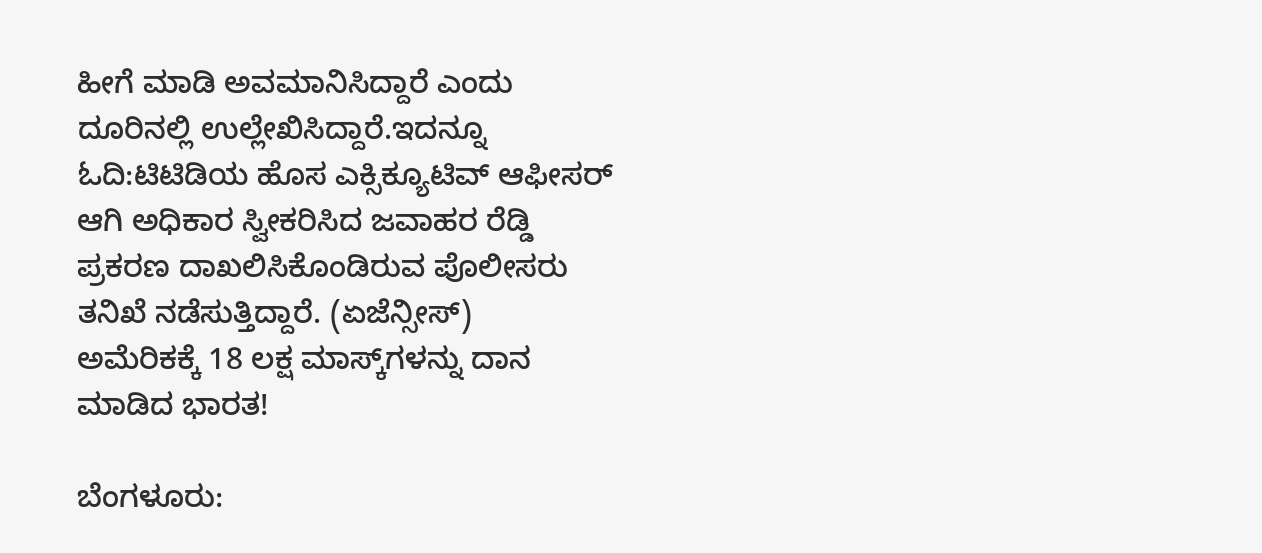ಹೀಗೆ ಮಾಡಿ ಅವಮಾನಿಸಿದ್ದಾರೆ ಎಂದು ದೂರಿನಲ್ಲಿ ಉಲ್ಲೇಖಿಸಿದ್ದಾರೆ.ಇದನ್ನೂ ಓದಿ:ಟಿಟಿಡಿಯ ಹೊಸ ಎಕ್ಸಿಕ್ಯೂಟಿವ್ ಆಫೀಸರ್ ಆಗಿ ಅಧಿಕಾರ ಸ್ವೀಕರಿಸಿದ ಜವಾಹರ ರೆಡ್ಡಿ
ಪ್ರಕರಣ ದಾಖಲಿಸಿಕೊಂಡಿರುವ ಪೊಲೀಸರು ತನಿಖೆ ನಡೆಸುತ್ತಿದ್ದಾರೆ. (ಏಜೆನ್ಸೀಸ್)
ಅಮೆರಿಕಕ್ಕೆ 18 ಲಕ್ಷ ಮಾಸ್ಕ್‌ಗಳನ್ನು ದಾನ ಮಾಡಿದ ಭಾರತ!

ಬೆಂಗಳೂರು: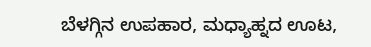ಬೆಳಗ್ಗಿನ ಉಪಹಾರ, ಮಧ್ಯಾಹ್ನದ ಊಟ,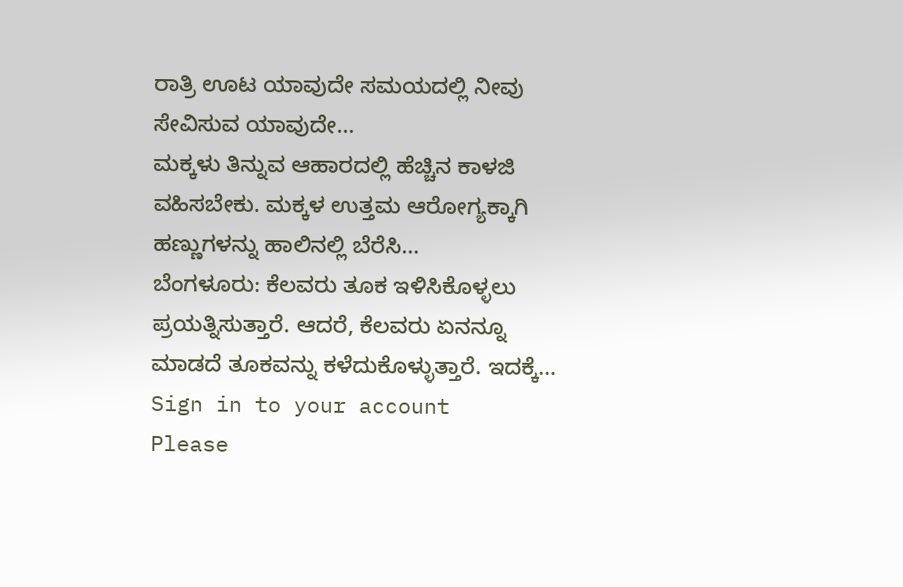ರಾತ್ರಿ ಊಟ ಯಾವುದೇ ಸಮಯದಲ್ಲಿ ನೀವು ಸೇವಿಸುವ ಯಾವುದೇ…
ಮಕ್ಕಳು ತಿನ್ನುವ ಆಹಾರದಲ್ಲಿ ಹೆಚ್ಚಿನ ಕಾಳಜಿ ವಹಿಸಬೇಕು. ಮಕ್ಕಳ ಉತ್ತಮ ಆರೋಗ್ಯಕ್ಕಾಗಿ ಹಣ್ಣುಗಳನ್ನು ಹಾಲಿನಲ್ಲಿ ಬೆರೆಸಿ…
ಬೆಂಗಳೂರು: ಕೆಲವರು ತೂಕ ಇಳಿಸಿಕೊಳ್ಳಲು ಪ್ರಯತ್ನಿಸುತ್ತಾರೆ. ಆದರೆ, ಕೆಲವರು ಏನನ್ನೂ ಮಾಡದೆ ತೂಕವನ್ನು ಕಳೆದುಕೊಳ್ಳುತ್ತಾರೆ. ಇದಕ್ಕೆ…
Sign in to your account
Please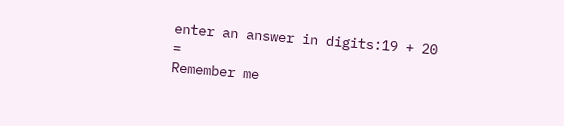enter an answer in digits:19 + 20 =
Remember me